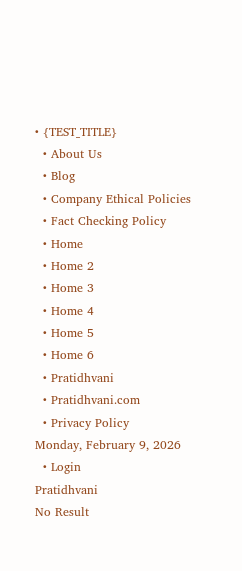• {TEST_TITLE}
  • About Us
  • Blog
  • Company Ethical Policies
  • Fact Checking Policy
  • Home
  • Home 2
  • Home 3
  • Home 4
  • Home 5
  • Home 6
  • Pratidhvani
  • Pratidhvani.com
  • Privacy Policy
Monday, February 9, 2026
  • Login
Pratidhvani
No Result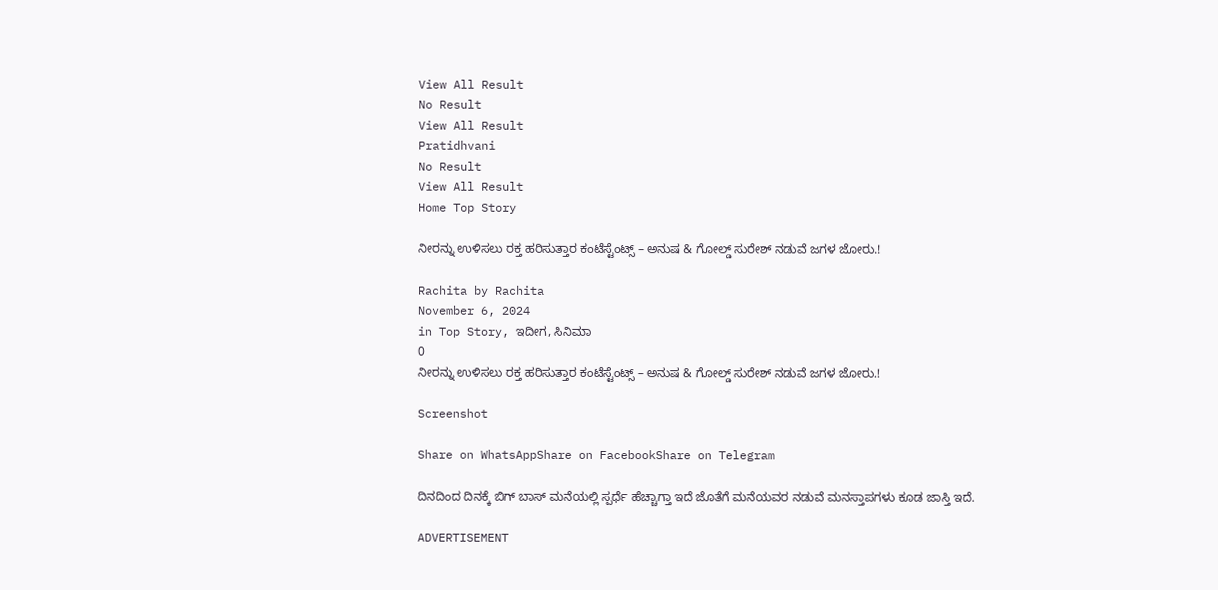View All Result
No Result
View All Result
Pratidhvani
No Result
View All Result
Home Top Story

ನೀರನ್ನು ಉಳಿಸಲು ರಕ್ತ ಹರಿಸುತ್ತಾರ ಕಂಟೆಸ್ಟೆಂಟ್ಸ್ – ಅನುಷ & ಗೋಲ್ಡ್ ಸುರೇಶ್ ನಡುವೆ ಜಗಳ ಜೋರು.!

Rachita by Rachita
November 6, 2024
in Top Story, ಇದೀಗ, ಸಿನಿಮಾ
0
ನೀರನ್ನು ಉಳಿಸಲು ರಕ್ತ ಹರಿಸುತ್ತಾರ ಕಂಟೆಸ್ಟೆಂಟ್ಸ್ – ಅನುಷ & ಗೋಲ್ಡ್ ಸುರೇಶ್ ನಡುವೆ ಜಗಳ ಜೋರು.!

Screenshot

Share on WhatsAppShare on FacebookShare on Telegram

ದಿನದಿಂದ ದಿನಕ್ಕೆ ಬಿಗ್ ಬಾಸ್ ಮನೆಯಲ್ಲಿ ಸ್ಪರ್ಧೆ ಹೆಚ್ಚಾಗ್ತಾ ಇದೆ ಜೊತೆಗೆ ಮನೆಯವರ ನಡುವೆ ಮನಸ್ತಾಪಗಳು ಕೂಡ ಜಾಸ್ತಿ ಇದೆ.

ADVERTISEMENT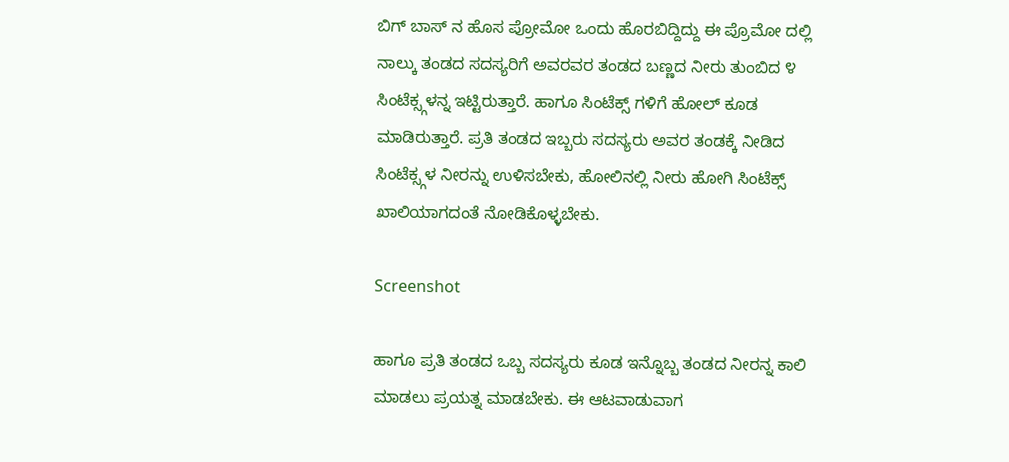ಬಿಗ್ ಬಾಸ್ ನ ಹೊಸ ಪ್ರೋಮೋ ಒಂದು ಹೊರಬಿದ್ದಿದ್ದು ಈ ಪ್ರೊಮೋ ದಲ್ಲಿ ನಾಲ್ಕು ತಂಡದ ಸದಸ್ಯರಿಗೆ ಅವರವರ ತಂಡದ ಬಣ್ಣದ ನೀರು ತುಂಬಿದ ೪ ಸಿಂಟೆಕ್ಸ್ಗಳನ್ನ ಇಟ್ಟಿರುತ್ತಾರೆ. ಹಾಗೂ ಸಿಂಟೆಕ್ಸ್ ಗಳಿಗೆ ಹೋಲ್ ಕೂಡ ಮಾಡಿರುತ್ತಾರೆ. ಪ್ರತಿ ತಂಡದ ಇಬ್ಬರು ಸದಸ್ಯರು ಅವರ ತಂಡಕ್ಕೆ ನೀಡಿದ ಸಿಂಟೆಕ್ಸ್ಗಳ ನೀರನ್ನು ಉಳಿಸಬೇಕು, ಹೋಲಿನಲ್ಲಿ ನೀರು ಹೋಗಿ ಸಿಂಟೆಕ್ಸ್ ಖಾಲಿಯಾಗದಂತೆ ನೋಡಿಕೊಳ್ಳಬೇಕು.

Screenshot

ಹಾಗೂ ಪ್ರತಿ ತಂಡದ ಒಬ್ಬ ಸದಸ್ಯರು ಕೂಡ ಇನ್ನೊಬ್ಬ ತಂಡದ ನೀರನ್ನ ಕಾಲಿ ಮಾಡಲು ಪ್ರಯತ್ನ ಮಾಡಬೇಕು. ಈ ಆಟವಾಡುವಾಗ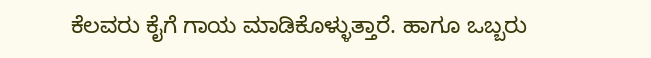ಕೆಲವರು ಕೈಗೆ ಗಾಯ ಮಾಡಿಕೊಳ್ಳುತ್ತಾರೆ. ಹಾಗೂ ಒಬ್ಬರು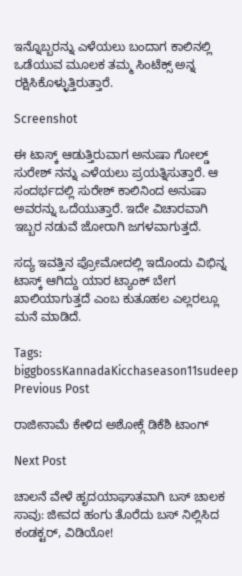ಇನ್ನೊಬ್ಬರನ್ನು ಎಳೆಯಲು ಬಂದಾಗ ಕಾಲಿನಲ್ಲಿ ಒಡೆಯುವ ಮೂಲಕ ತಮ್ಮ ಸಿಂಟೆಕ್ಸ್ ಅನ್ನ ರಕ್ಷಿಸಿಕೊಳ್ಳುತ್ತಿರುತ್ತಾರೆ.

Screenshot

ಈ ಟಾಸ್ಕ್ ಆಡುತ್ತಿರುವಾಗ ಅನುಷಾ ಗೋಲ್ಡ್ ಸುರೇಶ್ ನನ್ನು ಎಳೆಯಲು ಪ್ರಯತ್ನಿಸುತ್ತಾರೆ. ಆ ಸಂದರ್ಭದಲ್ಲಿ ಸುರೇಶ್ ಕಾಲಿನಿಂದ ಅನುಷಾ ಅವರನ್ನು ಒದೆಯುತ್ತಾರೆ. ಇದೇ ವಿಚಾರವಾಗಿ ಇಬ್ಬರ ನಡುವೆ ಜೋರಾಗಿ ಜಗಳವಾಗುತ್ತದೆ.

ಸದ್ಯ ಇವತ್ತಿನ ಪ್ರೋಮೋದಲ್ಲಿ ಇದೊಂದು ವಿಭಿನ್ನ ಟಾಸ್ಕ್ ಆಗಿದ್ದು ಯಾರ ಟ್ಯಾಂಕ್ ಬೇಗ ಖಾಲಿಯಾಗುತ್ತದೆ ಎಂಬ ಕುತೂಹಲ ಎಲ್ಲರಲ್ಲೂ ಮನೆ ಮಾಡಿದೆ.

Tags: biggbossKannadaKicchaseason11sudeep
Previous Post

ರಾಜೀನಾಮೆ ಕೇಳಿದ ಅಶೋಕ್ಗೆ ಡಿಕೆಶಿ ಟಾಂಗ್

Next Post

ಚಾಲನೆ ವೇಳೆ ಹೃದಯಾಘಾತವಾಗಿ ಬಸ್ ಚಾಲಕ ಸಾವು: ಜೀವದ ಹಂಗು ತೊರೆದು ಬಸ್ ನಿಲ್ಲಿಸಿದ ಕಂಡಕ್ಟರ್, ವಿಡಿಯೋ!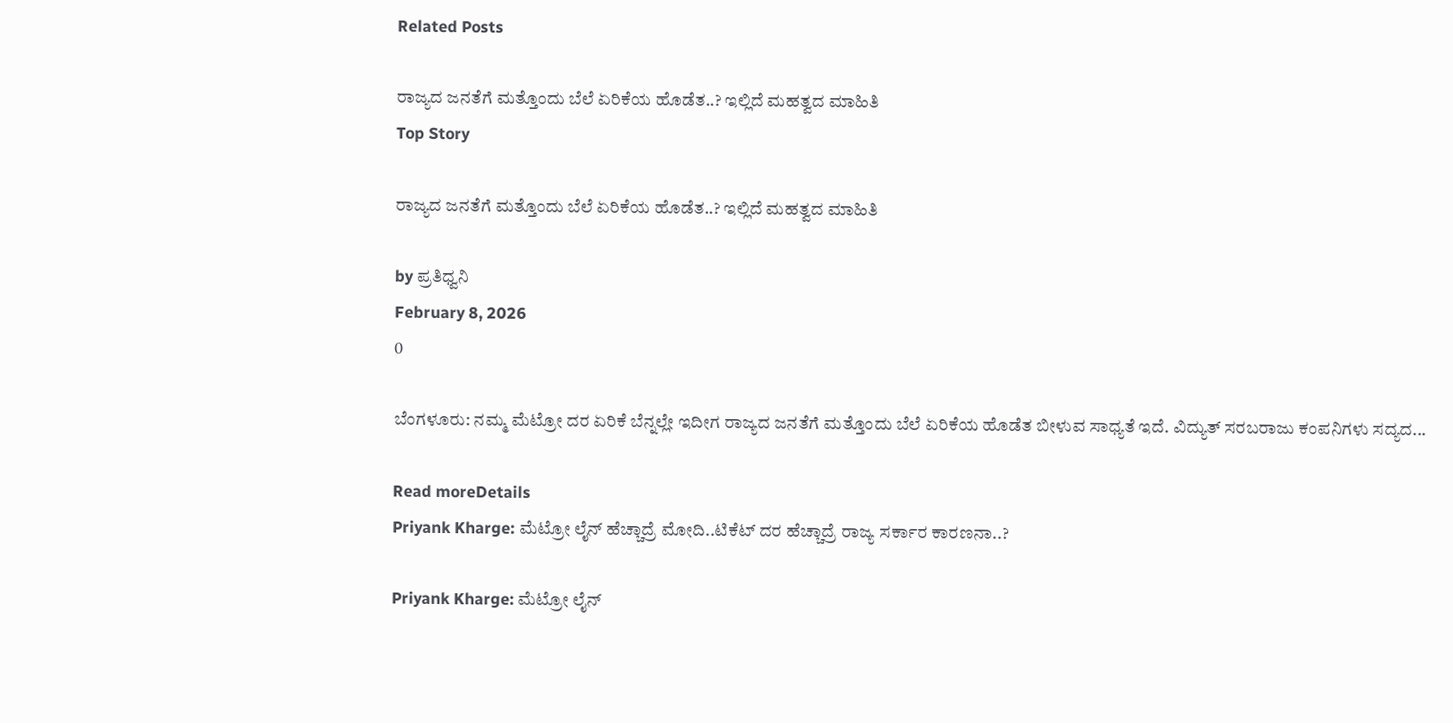Related Posts

ರಾಜ್ಯದ ಜನತೆಗೆ ಮತ್ತೊಂದು ಬೆಲೆ ಏರಿಕೆಯ ಹೊಡೆತ..? ಇಲ್ಲಿದೆ ಮಹತ್ವದ ಮಾಹಿತಿ
Top Story

ರಾಜ್ಯದ ಜನತೆಗೆ ಮತ್ತೊಂದು ಬೆಲೆ ಏರಿಕೆಯ ಹೊಡೆತ..? ಇಲ್ಲಿದೆ ಮಹತ್ವದ ಮಾಹಿತಿ

by ಪ್ರತಿಧ್ವನಿ
February 8, 2026
0

ಬೆಂಗಳೂರು: ನಮ್ಮ ಮೆಟ್ರೋ ದರ ಏರಿಕೆ ಬೆನ್ನಲ್ಲೇ ಇದೀಗ ರಾಜ್ಯದ ಜನತೆಗೆ ಮತ್ತೊಂದು ಬೆಲೆ ಏರಿಕೆಯ ಹೊಡೆತ ಬೀಳುವ ಸಾಧ್ಯತೆ ಇದೆ. ವಿದ್ಯುತ್ ಸರಬರಾಜು ಕಂಪನಿಗಳು ಸದ್ಯದ...

Read moreDetails
Priyank Kharge: ಮೆಟ್ರೋ ಲೈನ್ ಹೆಚ್ಚಾದ್ರೆ ಮೋದಿ..ಟಿಕೆಟ್ ದರ ಹೆಚ್ಚಾದ್ರೆ ರಾಜ್ಯ ಸರ್ಕಾರ ಕಾರಣನಾ..?

Priyank Kharge: ಮೆಟ್ರೋ ಲೈನ್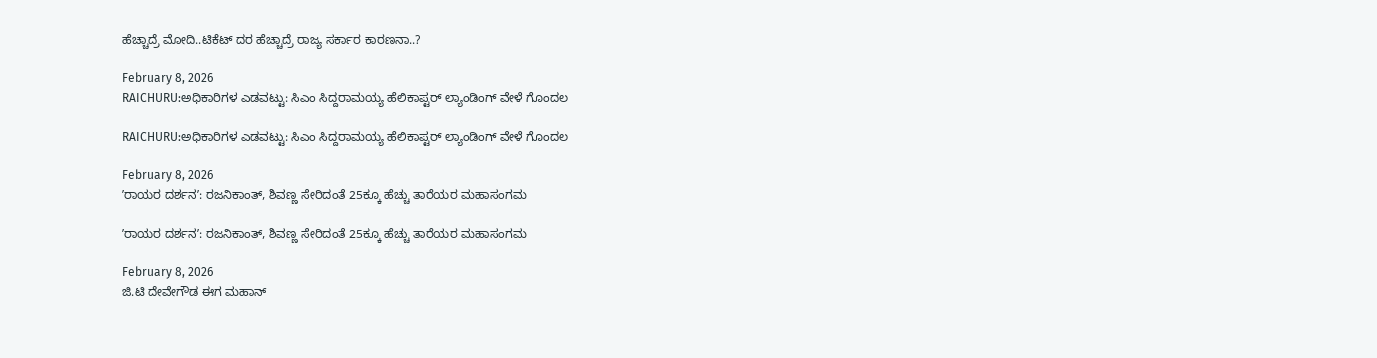ಹೆಚ್ಚಾದ್ರೆ ಮೋದಿ..ಟಿಕೆಟ್ ದರ ಹೆಚ್ಚಾದ್ರೆ ರಾಜ್ಯ ಸರ್ಕಾರ ಕಾರಣನಾ..?

February 8, 2026
RAICHURU:ಅಧಿಕಾರಿಗಳ ಎಡವಟ್ಟು: ಸಿಎಂ ಸಿದ್ದರಾಮಯ್ಯ ಹೆಲಿಕಾಪ್ಟರ್ ಲ್ಯಾಂಡಿಂಗ್ ವೇಳೆ ಗೊಂದಲ

RAICHURU:ಅಧಿಕಾರಿಗಳ ಎಡವಟ್ಟು: ಸಿಎಂ ಸಿದ್ದರಾಮಯ್ಯ ಹೆಲಿಕಾಪ್ಟರ್ ಲ್ಯಾಂಡಿಂಗ್ ವೇಳೆ ಗೊಂದಲ

February 8, 2026
ʼರಾಯರ ದರ್ಶನʼ: ರಜನಿಕಾಂತ್, ಶಿವಣ್ಣ ಸೇರಿದಂತೆ 25ಕ್ಕೂ ಹೆಚ್ಚು ತಾರೆಯರ ಮಹಾಸಂಗಮ

ʼರಾಯರ ದರ್ಶನʼ: ರಜನಿಕಾಂತ್, ಶಿವಣ್ಣ ಸೇರಿದಂತೆ 25ಕ್ಕೂ ಹೆಚ್ಚು ತಾರೆಯರ ಮಹಾಸಂಗಮ

February 8, 2026
ಜಿ.ಟಿ ದೇವೇಗೌಡ ಈಗ ಮಹಾನ್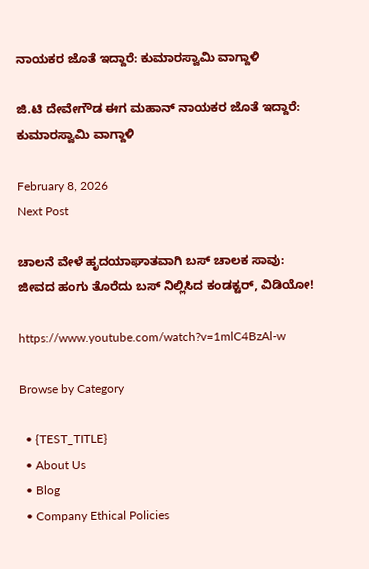ನಾಯಕರ ಜೊತೆ ಇದ್ದಾರೆ: ಕುಮಾರಸ್ವಾಮಿ ವಾಗ್ದಾಳಿ

ಜಿ.ಟಿ ದೇವೇಗೌಡ ಈಗ ಮಹಾನ್ ನಾಯಕರ ಜೊತೆ ಇದ್ದಾರೆ: ಕುಮಾರಸ್ವಾಮಿ ವಾಗ್ದಾಳಿ

February 8, 2026
Next Post

ಚಾಲನೆ ವೇಳೆ ಹೃದಯಾಘಾತವಾಗಿ ಬಸ್ ಚಾಲಕ ಸಾವು: ಜೀವದ ಹಂಗು ತೊರೆದು ಬಸ್ ನಿಲ್ಲಿಸಿದ ಕಂಡಕ್ಟರ್, ವಿಡಿಯೋ!

https://www.youtube.com/watch?v=1mlC4BzAl-w

Browse by Category

  • {TEST_TITLE}
  • About Us
  • Blog
  • Company Ethical Policies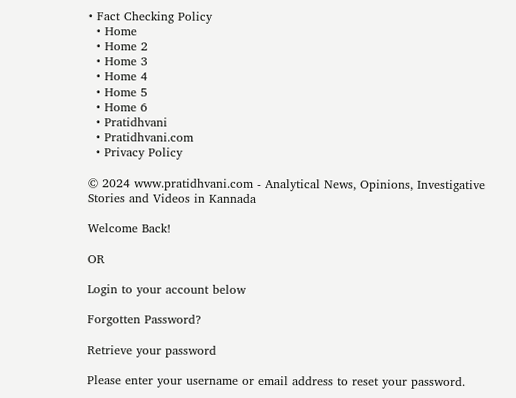• Fact Checking Policy
  • Home
  • Home 2
  • Home 3
  • Home 4
  • Home 5
  • Home 6
  • Pratidhvani
  • Pratidhvani.com
  • Privacy Policy

© 2024 www.pratidhvani.com - Analytical News, Opinions, Investigative Stories and Videos in Kannada

Welcome Back!

OR

Login to your account below

Forgotten Password?

Retrieve your password

Please enter your username or email address to reset your password.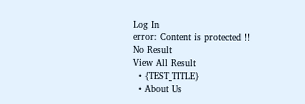Log In
error: Content is protected !!
No Result
View All Result
  • {TEST_TITLE}
  • About Us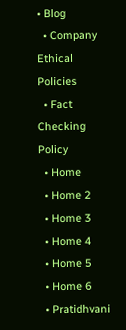• Blog
  • Company Ethical Policies
  • Fact Checking Policy
  • Home
  • Home 2
  • Home 3
  • Home 4
  • Home 5
  • Home 6
  • Pratidhvani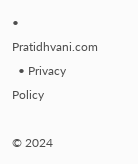• Pratidhvani.com
  • Privacy Policy

© 2024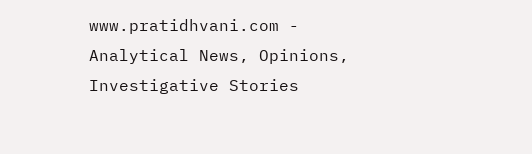www.pratidhvani.com - Analytical News, Opinions, Investigative Stories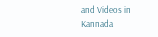and Videos in Kannada